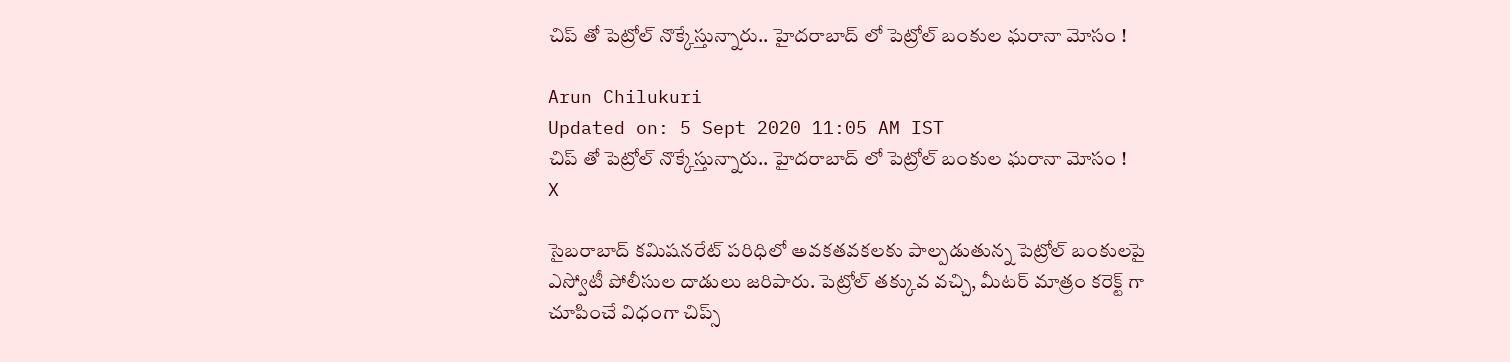చిప్ తో పెట్రోల్ నొక్కేస్తున్నారు.. హైదరాబాద్ లో పెట్రోల్ బంకుల ఘరానా మోసం !

Arun Chilukuri
Updated on: 5 Sept 2020 11:05 AM IST
చిప్ తో పెట్రోల్ నొక్కేస్తున్నారు.. హైదరాబాద్ లో పెట్రోల్ బంకుల ఘరానా మోసం !
X

సైబరాబాద్ కమిషనరేట్ పరిధిలో అవకతవకలకు పాల్పడుతున్న పెట్రోల్ బంకులపై ఎస్వోటీ పోలీసుల దాడులు జరిపారు. పెట్రోల్ తక్కువ వచ్చి, మీటర్ మాత్రం కరెక్ట్ గా చూపించే విధంగా చిప్స్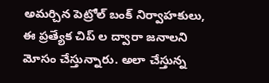అమర్చిన పెట్రోల్ బంక్ నిర్వాహకులు, ఈ ప్రత్యేక చిప్ ల ద్వారా జనాలని మోసం చేస్తున్నారు. అలా చేస్తున్న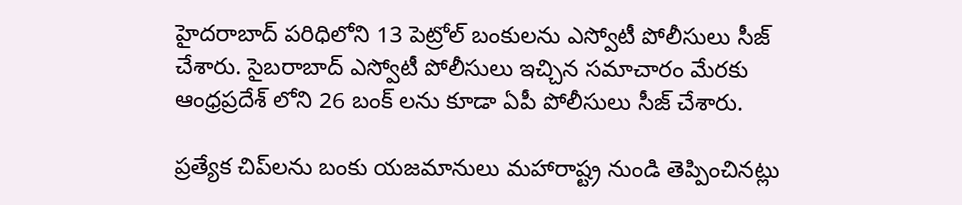హైదరాబాద్ పరిధిలోని 13 పెట్రోల్ బంకులను ఎస్వోటీ పోలీసులు సీజ్ చేశారు. సైబరాబాద్ ఎస్వోటీ పోలీసులు ఇచ్చిన సమాచారం మేరకు ఆంధ్రప్రదేశ్ లోని 26 బంక్ లను కూడా ఏపీ పోలీసులు సీజ్ చేశారు.

ప్రత్యేక చిప్‌లను బంకు యజమానులు మహారాష్ట్ర నుండి తెప్పించినట్లు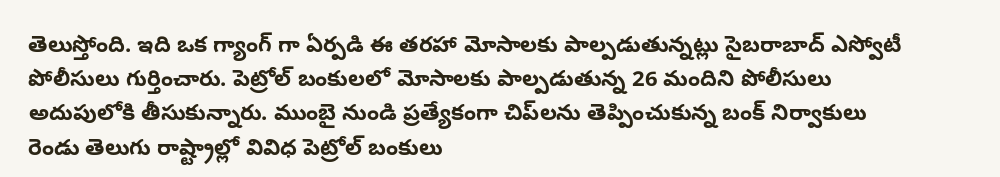తెలుస్తోంది. ఇది ఒక గ్యాంగ్ గా ఏర్పడి ఈ తరహా మోసాలకు పాల్పడుతున్నట్లు సైబరాబాద్ ఎస్వోటీ పోలీసులు గుర్తించారు. పెట్రోల్ బంకులలో మోసాలకు పాల్పడుతున్న 26 మందిని పోలీసులు అదుపులోకి తీసుకున్నారు. ముంబై నుండి ప్రత్యేకంగా చిప్‌లను తెప్పించుకున్న బంక్ నిర్వాకులు రెండు తెలుగు రాష్ట్రాల్లో వివిధ పెట్రోల్ బంకులు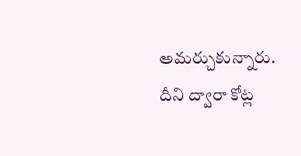అమర్చుకున్నారు. దీని ద్వారా కోట్ల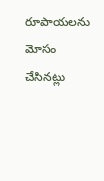రూపాయలను మోసం చేసినట్లు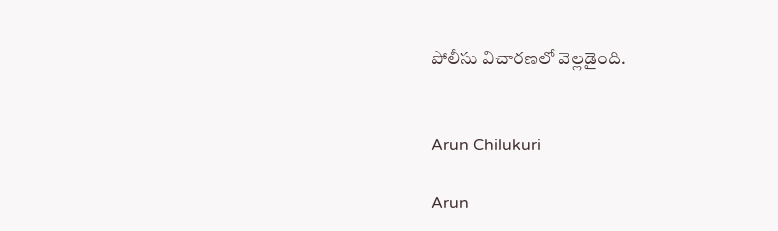పోలీసు విచారణలో వెల్లడైంది.


Arun Chilukuri

Arun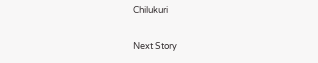Chilukuri

Next Story